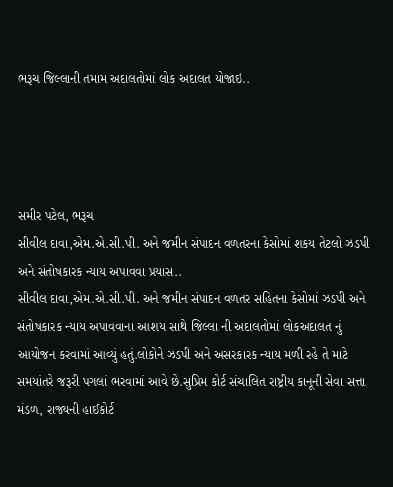ભરૂચ જિલ્લાની તમામ અદાલતોમાં લોક અદાલત યોજાઇ..




સમીર પટેલ, ભરૂચ
સીવીલ દાવા,એમ.એ.સી.પી. અને જમીન સંપાદન વળતરના કેસોમાં શકય તેટલો ઝડપી અને સંતોષકારક ન્યાય અપાવવા પ્રયાસ..
સીવીલ દાવા,એમ.એ.સી.પી. અને જમીન સંપાદન વળતર સહિતના કેસોમાં ઝડપી અને સંતોષકારક ન્યાય અપાવવાના આશય સાથે જિલ્લા ની અદાલતોમાં લોકઅદાલત નું આયોજન કરવામાં આવ્યું હતું.લોકોને ઝડપી અને અસરકારક ન્યાય મળી રહે તે માટે સમયાંતરે જરૂરી પગલાં ભરવામાં આવે છે.સુપ્રિમ કોર્ટ સંચાલિત રાષ્ટ્રીય કાનૂની સેવા સત્તા મંડળ, રાજ્યની હાઈકોર્ટ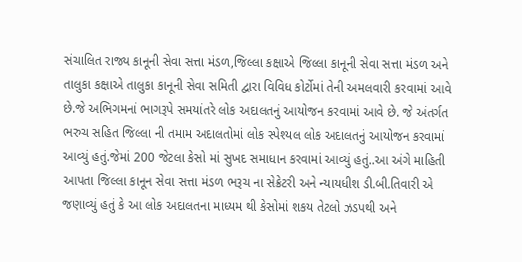સંચાલિત રાજ્ય કાનૂની સેવા સત્તા મંડળ,જિલ્લા કક્ષાએ જિલ્લા કાનૂની સેવા સત્તા મંડળ અને તાલુકા કક્ષાએ તાલુકા કાનૂની સેવા સમિતી દ્વારા વિવિધ કોર્ટોમાં તેની અમલવારી કરવામાં આવે છે.જે અભિગમનાં ભાગરૂપે સમયાંતરે લોક અદાલતનું આયોજન કરવામાં આવે છે. જે અંતર્ગત ભરુચ સહિત જિલ્લા ની તમામ અદાલતોમાં લોક સ્પેશ્યલ લોક અદાલતનું આયોજન કરવામાં આવ્યું હતું.જેમાં 200 જેટલા કેસો માં સુખદ સમાધાન કરવામાં આવ્યું હતું..આ અંગે માહિતી આપતા જિલ્લા કાનૂન સેવા સત્તા મંડળ ભરૂચ ના સેક્રેટરી અને ન્યાયધીશ ડી.બી.તિવારી એ જણાવ્યું હતું કે આ લોક અદાલતના માધ્યમ થી કેસોમાં શકય તેટલો ઝડપથી અને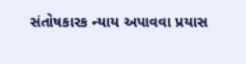સંતોષકારક ન્યાય અપાવવા પ્રયાસ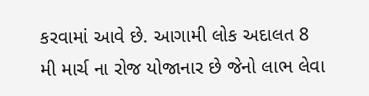કરવામાં આવે છે. આગામી લોક અદાલત 8 મી માર્ચ ના રોજ યોજાનાર છે જેનો લાભ લેવા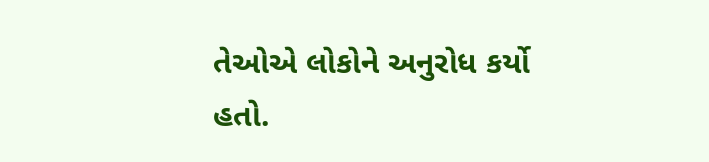તેઓએ લોકોને અનુરોધ કર્યો હતો.